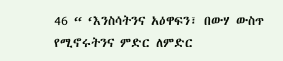46 “ ‘እንስሳትንና አዕዋፍን፣ በውሃ ውስጥ የሚኖሩትንና ምድር ለምድር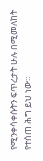የሚንቀሳቀሱትን ፍጥረታት ሁሉ በሚመለከት የተሰጠ ሕግ ይህ ነው።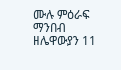ሙሉ ምዕራፍ ማንበብ ዘሌዋውያን 11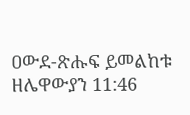ዐውደ-ጽሑፍ ይመልከቱ ዘሌዋውያን 11:46